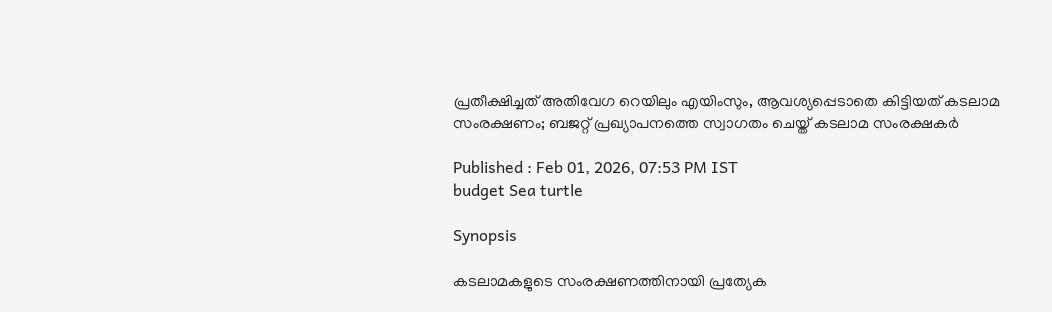പ്രതീക്ഷിച്ചത് അതിവേഗ റെയിലും എയിംസും, ആവശ്യപ്പെടാതെ കിട്ടിയത് കടലാമ സംരക്ഷണം; ബജറ്റ് പ്രഖ്യാപനത്തെ സ്വാഗതം ചെയ്ത് കടലാമ സംരക്ഷകര്‍

Published : Feb 01, 2026, 07:53 PM IST
budget Sea turtle

Synopsis

കടലാമകളുടെ സംരക്ഷണത്തിനായി പ്രത്യേക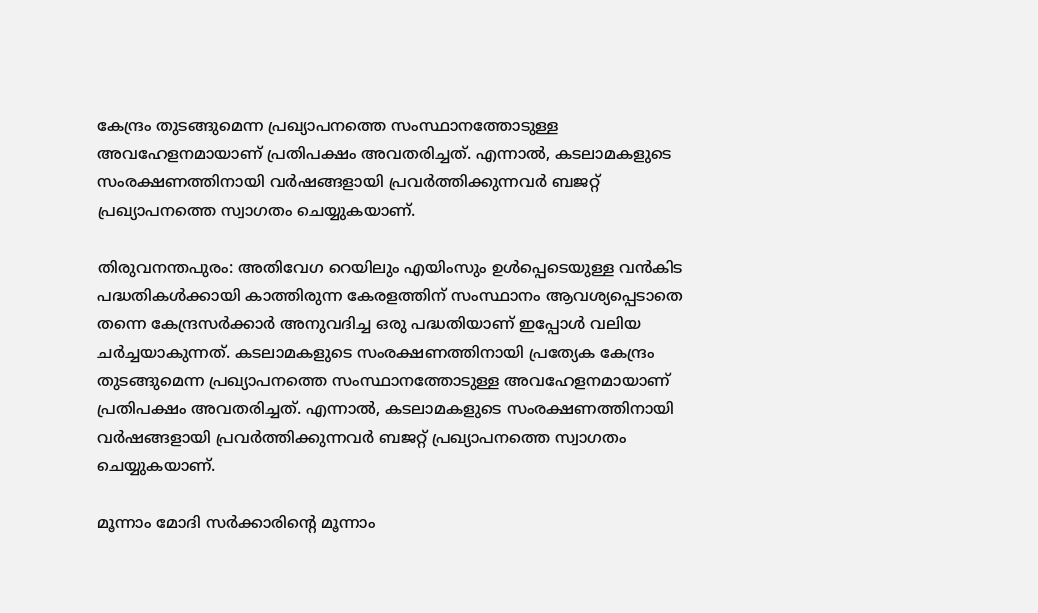കേന്ദ്രം തുടങ്ങുമെന്ന പ്രഖ്യാപനത്തെ സംസ്ഥാനത്തോടുള്ള അവഹേളനമായാണ് പ്രതിപക്ഷം അവതരിച്ചത്. എന്നാല്‍, കടലാമകളുടെ സംരക്ഷണത്തിനായി വർഷങ്ങളായി പ്രവർത്തിക്കുന്നവർ ബജറ്റ് പ്രഖ്യാപനത്തെ സ്വാഗതം ചെയ്യുകയാണ്.

തിരുവനന്തപുരം: അതിവേഗ റെയിലും എയിംസും ഉൾപ്പെടെയുള്ള വൻകിട പദ്ധതികൾക്കായി കാത്തിരുന്ന കേരളത്തിന് സംസ്ഥാനം ആവശ്യപ്പെടാതെ തന്നെ കേന്ദ്രസർക്കാർ അനുവദിച്ച ഒരു പദ്ധതിയാണ് ഇപ്പോൾ വലിയ ചർച്ചയാകുന്നത്. കടലാമകളുടെ സംരക്ഷണത്തിനായി പ്രത്യേക കേന്ദ്രം തുടങ്ങുമെന്ന പ്രഖ്യാപനത്തെ സംസ്ഥാനത്തോടുള്ള അവഹേളനമായാണ് പ്രതിപക്ഷം അവതരിച്ചത്. എന്നാല്‍, കടലാമകളുടെ സംരക്ഷണത്തിനായി വർഷങ്ങളായി പ്രവർത്തിക്കുന്നവർ ബജറ്റ് പ്രഖ്യാപനത്തെ സ്വാഗതം ചെയ്യുകയാണ്.

മൂന്നാം മോദി സർക്കാരിന്‍റെ മൂന്നാം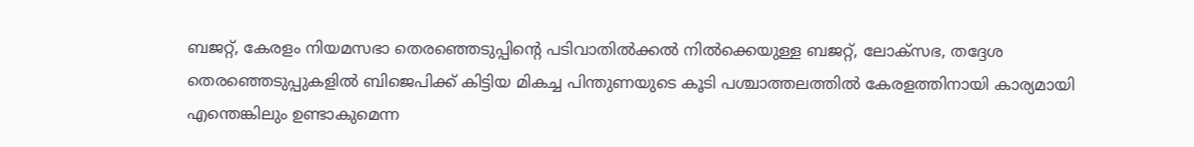ബജറ്റ്, കേരളം നിയമസഭാ തെരഞ്ഞെടുപ്പിന്‍റെ പടിവാതിൽക്കൽ നിൽക്കെയുള്ള ബജറ്റ്, ലോക്സഭ, തദ്ദേശ തെരഞ്ഞെടുപ്പുകളിൽ ബിജെപിക്ക് കിട്ടിയ മികച്ച പിന്തുണയുടെ കൂടി പശ്ചാത്തലത്തിൽ കേരളത്തിനായി കാര്യമായി എന്തെങ്കിലും ഉണ്ടാകുമെന്ന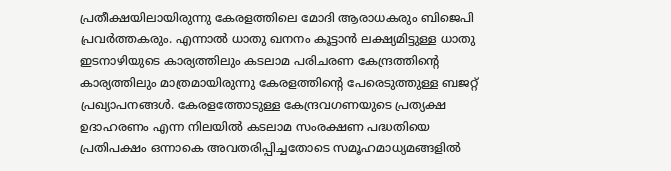പ്രതീക്ഷയിലായിരുന്നു കേരളത്തിലെ മോദി ആരാധകരും ബിജെപി പ്രവർത്തകരും. എന്നാൽ ധാതു ഖനനം കൂട്ടാൻ ലക്ഷ്യമിട്ടുള്ള ധാതു ഇടനാഴിയുടെ കാര്യത്തിലും കടലാമ പരിചരണ കേന്ദ്രത്തിന്‍റെ കാര്യത്തിലും മാത്രമായിരുന്നു കേരളത്തിന്‍റെ പേരെടുത്തുള്ള ബജറ്റ് പ്രഖ്യാപനങ്ങള്‍. കേരളത്തോടുള്ള കേന്ദ്രവഗണയുടെ പ്രത്യക്ഷ ഉദാഹരണം എന്ന നിലയിൽ കടലാമ സംരക്ഷണ പദ്ധതിയെ പ്രതിപക്ഷം ഒന്നാകെ അവതരിപ്പിച്ചതോടെ സമൂഹമാധ്യമങ്ങളിൽ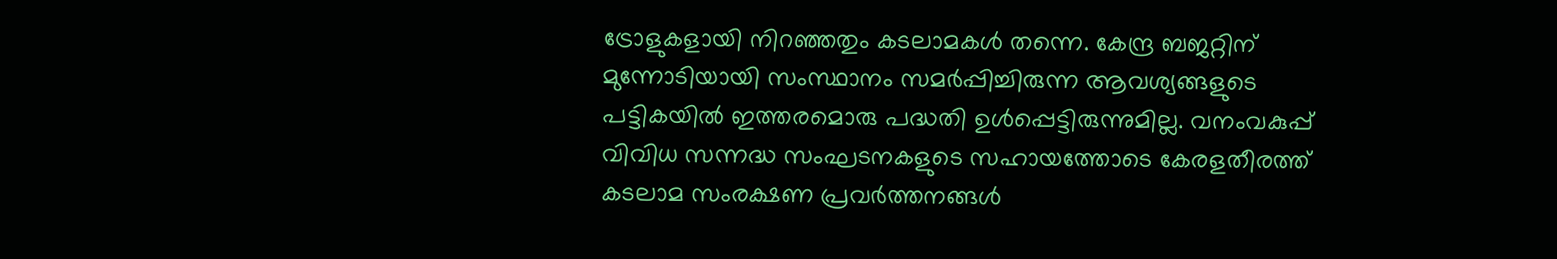ട്രോളുകളായി നിറഞ്ഞതും കടലാമകൾ തന്നെ. കേന്ദ്ര ബജറ്റിന് മുന്നോടിയായി സംസ്ഥാനം സമർപ്പിച്ചിരുന്ന ആവശ്യങ്ങളുടെ പട്ടികയിൽ ഇത്തരമൊരു പദ്ധതി ഉൾപ്പെട്ടിരുന്നുമില്ല. വനംവകുപ്പ് വിവിധ സന്നദ്ധ സംഘടനകളുടെ സഹായത്തോടെ കേരളതീരത്ത് കടലാമ സംരക്ഷണ പ്രവർത്തനങ്ങൾ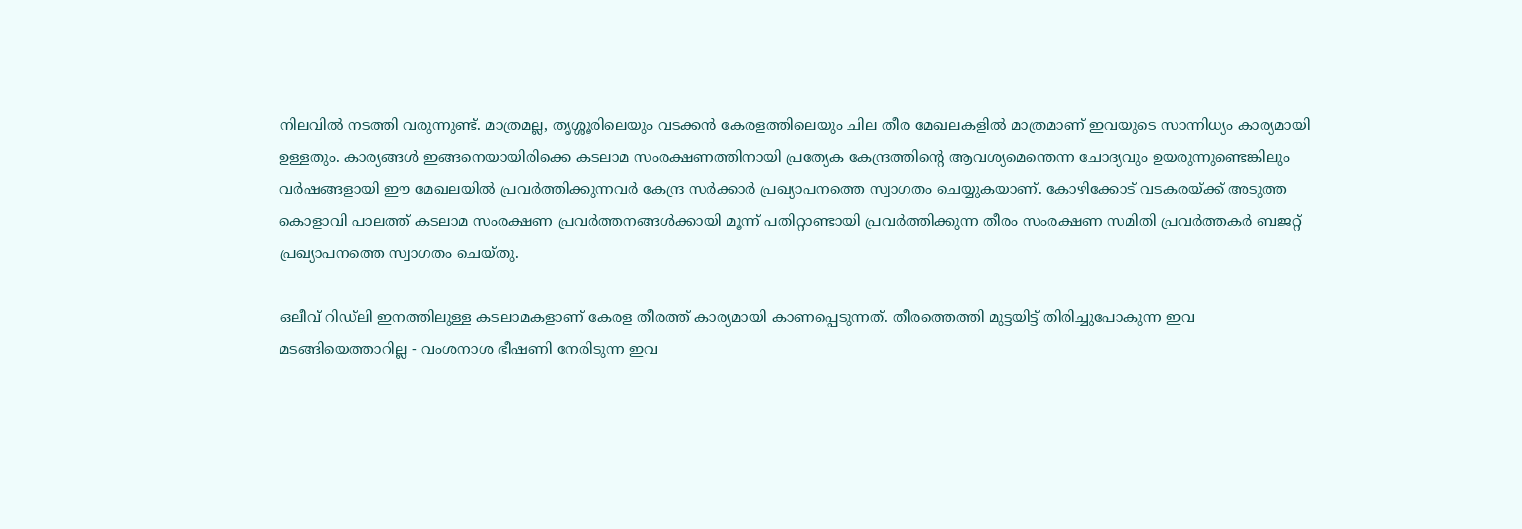നിലവില്‍ നടത്തി വരുന്നുണ്ട്. മാത്രമല്ല, തൃശ്ശൂരിലെയും വടക്കൻ കേരളത്തിലെയും ചില തീര മേഖലകളിൽ മാത്രമാണ് ഇവയുടെ സാന്നിധ്യം കാര്യമായി ഉള്ളതും. കാര്യങ്ങൾ ഇങ്ങനെയായിരിക്കെ കടലാമ സംരക്ഷണത്തിനായി പ്രത്യേക കേന്ദ്രത്തിന്‍റെ ആവശ്യമെന്തെന്ന ചോദ്യവും ഉയരുന്നുണ്ടെങ്കിലും വർഷങ്ങളായി ഈ മേഖലയിൽ പ്രവർത്തിക്കുന്നവർ കേന്ദ്ര സർക്കാർ പ്രഖ്യാപനത്തെ സ്വാഗതം ചെയ്യുകയാണ്. കോഴിക്കോട് വടകരയ്ക്ക് അടുത്ത കൊളാവി പാലത്ത് കടലാമ സംരക്ഷണ പ്രവർത്തനങ്ങൾക്കായി മൂന്ന് പതിറ്റാണ്ടായി പ്രവർത്തിക്കുന്ന തീരം സംരക്ഷണ സമിതി പ്രവർത്തകർ ബജറ്റ് പ്രഖ്യാപനത്തെ സ്വാഗതം ചെയ്തു.

ഒലീവ് റിഡ്‍ലി ഇനത്തിലുള്ള കടലാമകളാണ് കേരള തീരത്ത് കാര്യമായി കാണപ്പെടുന്നത്. തീരത്തെത്തി മുട്ടയിട്ട് തിരിച്ചുപോകുന്ന ഇവ മടങ്ങിയെത്താറില്ല - വംശനാശ ഭീഷണി നേരിടുന്ന ഇവ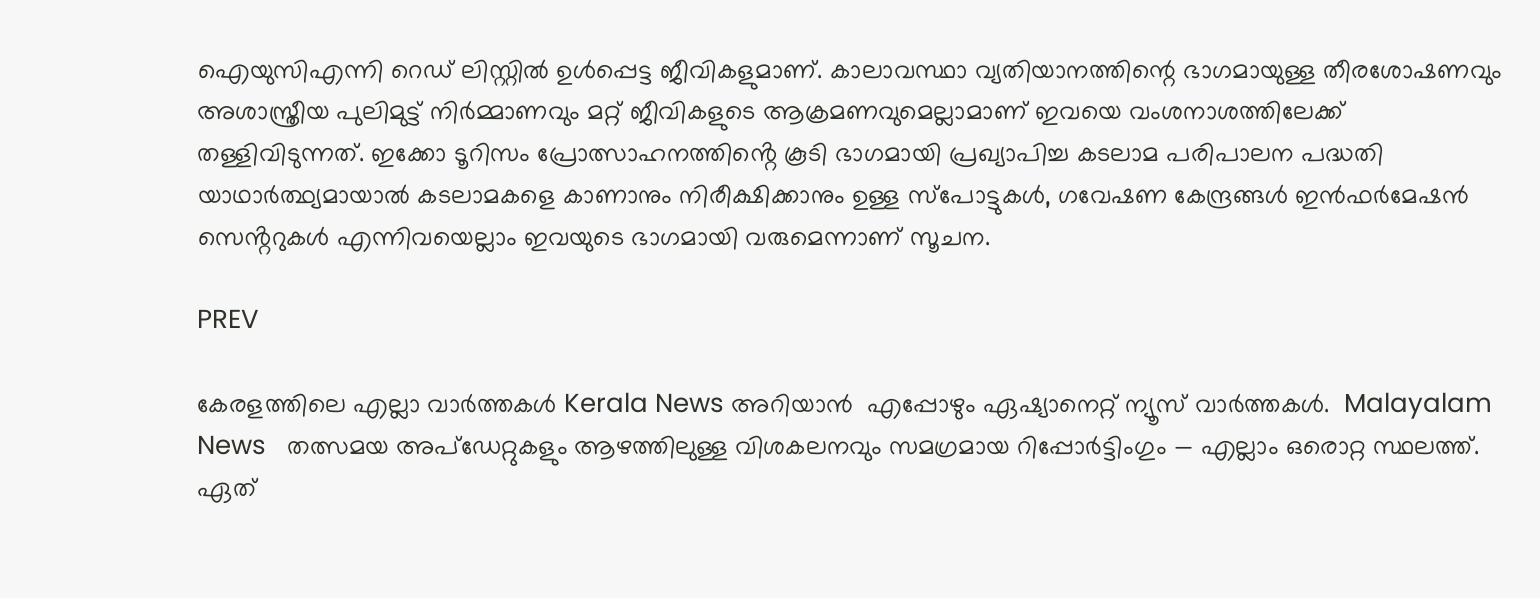ഐയുസിഎന്നി റെഡ് ലിസ്റ്റിൽ ഉൾപ്പെട്ട ജീവികളുമാണ്. കാലാവസ്ഥാ വ്യതിയാനത്തിന്റെ ഭാഗമായുള്ള തീരശോഷണവും അശാസ്ത്രീയ പുലിമുട്ട് നിർമ്മാണവും മറ്റ് ജീവികളുടെ ആക്രമണവുമെല്ലാമാണ് ഇവയെ വംശനാശത്തിലേക്ക് തള്ളിവിടുന്നത്. ഇക്കോ ടൂറിസം പ്രോത്സാഹനത്തിൻ്റെ കൂടി ഭാഗമായി പ്രഖ്യാപിച്ച കടലാമ പരിപാലന പദ്ധതി യാഥാർത്ഥ്യമായാൽ കടലാമകളെ കാണാനും നിരീക്ഷിക്കാനും ഉള്ള സ്പോട്ടുകൾ, ഗവേഷണ കേന്ദ്രങ്ങൾ ഇൻഫർമേഷൻ സെൻ്ററുകൾ എന്നിവയെല്ലാം ഇവയുടെ ഭാഗമായി വരുമെന്നാണ് സൂചന.

PREV

കേരളത്തിലെ എല്ലാ വാർത്തകൾ Kerala News അറിയാൻ  എപ്പോഴും ഏഷ്യാനെറ്റ് ന്യൂസ് വാർത്തകൾ.  Malayalam News   തത്സമയ അപ്‌ഡേറ്റുകളും ആഴത്തിലുള്ള വിശകലനവും സമഗ്രമായ റിപ്പോർട്ടിംഗും — എല്ലാം ഒരൊറ്റ സ്ഥലത്ത്. ഏത്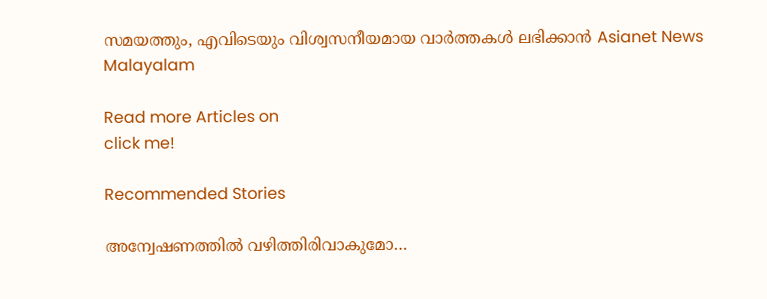സമയത്തും, എവിടെയും വിശ്വസനീയമായ വാർത്തകൾ ലഭിക്കാൻ Asianet News Malayalam

Read more Articles on
click me!

Recommended Stories

അന്വേഷണത്തില്‍ വഴിത്തിരിവാകുമോ…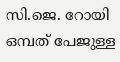സി.ജെ. റോയി ഒമ്പത് പേജുള്ള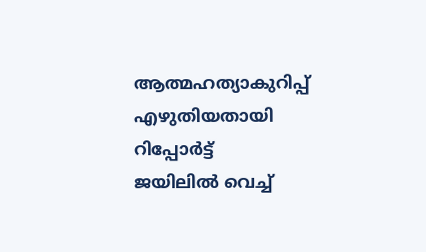ആത്മഹത്യാകുറിപ്പ് എഴുതിയതായി റിപ്പോർട്ട്
ജയിലില്‍ വെച്ച്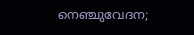നെഞ്ചുവേദന;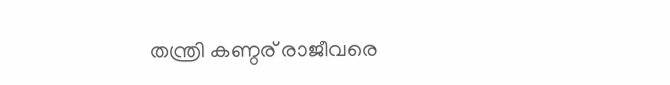തന്ത്രി കണ്ഠര് രാജീവരെ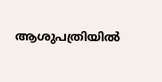ആശുപത്രിയിൽ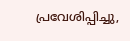പ്രവേശിപ്പിച്ചു,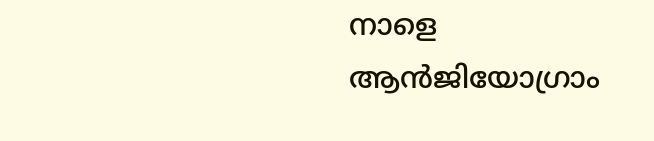നാളെ ആൻജിയോഗ്രാം